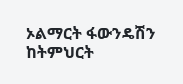ኦልማርት ፋውንዴሽን ከትምህርት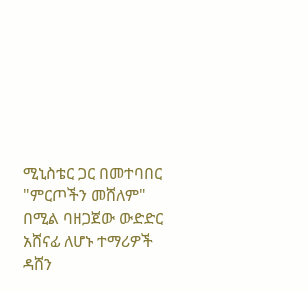ሚኒስቴር ጋር በመተባበር "ምርጦችን መሸለም" በሚል ባዘጋጀው ውድድር አሸናፊ ለሆኑ ተማሪዎች ዳሸን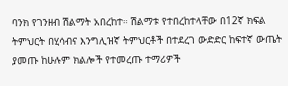ባንክ የገንዘብ ሽልማት አበረከተ። ሽልማቱ የተበረከተላቸው በ12ኛ ክፍል ትምህርት በሂሳብና እንግሊዝኛ ትምህርቶች በተደረገ ውድድር ከፍተኛ ውጤት ያመጡ ከሁሉም ክልሎች የተመረጡ ተማሪዎች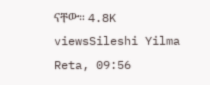ናቸው። 4.8K viewsSileshi Yilma Reta, 09:56